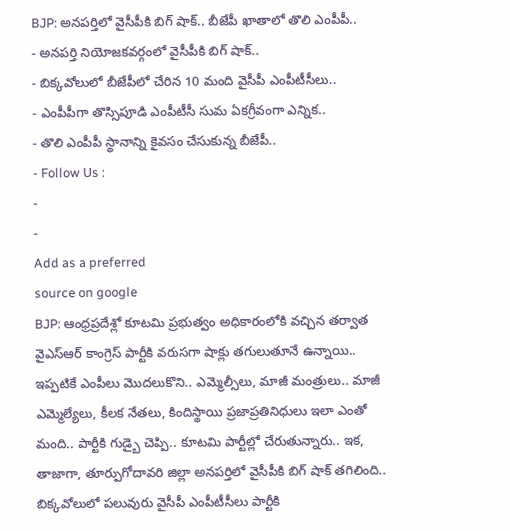BJP: అనపర్తిలో వైసీపీకి బిగ్ షాక్.. బీజేపీ ఖాతాలో తొలి ఎంపీపీ..
- అనపర్తి నియోజకవర్గంలో వైసీపీకి బిగ్ షాక్..
- బిక్కవోలులో బీజేపీలో చేరిన 10 మంది వైసీపీ ఎంపీటీసీలు..
- ఎంపీపీగా తొస్సిపూడి ఎంపీటీసీ సుమ ఏకగ్రీవంగా ఎన్నిక..
- తొలి ఎంపీపీ స్థానాన్ని కైవసం చేసుకున్న బీజేపీ..
- Follow Us :
-
-
Add as a preferred
source on google
BJP: ఆంధ్రప్రదేశ్లో కూటమి ప్రభుత్వం అధికారంలోకి వచ్చిన తర్వాత వైఎస్ఆర్ కాంగ్రెస్ పార్టీకి వరుసగా షాక్లు తగులుతూనే ఉన్నాయి.. ఇప్పటికే ఎంపీలు మొదలుకొని.. ఎమ్మెల్సీలు, మాజీ మంత్రులు.. మాజీ ఎమ్మెల్యేలు, కీలక నేతలు, కిందిస్థాయి ప్రజాప్రతినిధులు ఇలా ఎంతో మంది.. పార్టీకి గుడ్బై చెప్పి.. కూటమి పార్టీల్లో చేరుతున్నారు.. ఇక, తాజాగా, తూర్పుగోదావరి జిల్లా అనపర్తిలో వైసీపీకి బిగ్ షాక్ తగిలింది.. బిక్కవోలులో పలువురు వైసీపీ ఎంపీటీసీలు పార్టీకి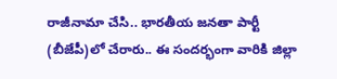రాజీనామా చేసి.. భారతీయ జనతా పార్టీ (బీజేపీ)లో చేరారు.. ఈ సందర్భంగా వారికి జిల్లా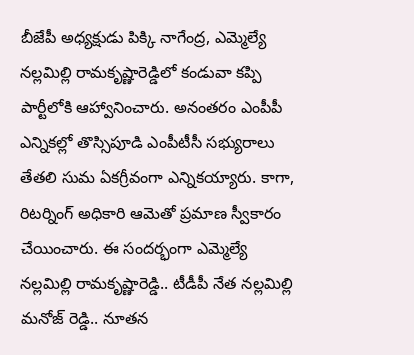బీజేపీ అధ్యక్షుడు పిక్కి నాగేంద్ర, ఎమ్మెల్యే నల్లమిల్లి రామకృష్ణారెడ్డిలో కండువా కప్పి పార్టీలోకి ఆహ్వానించారు. అనంతరం ఎంపీపీ ఎన్నికల్లో తొస్సిపూడి ఎంపీటీసీ సభ్యురాలు తేతలి సుమ ఏకగ్రీవంగా ఎన్నికయ్యారు. కాగా, రిటర్నింగ్ అధికారి ఆమెతో ప్రమాణ స్వీకారం చేయించారు. ఈ సందర్భంగా ఎమ్మెల్యే నల్లమిల్లి రామకృష్ణారెడ్డి.. టీడీపీ నేత నల్లమిల్లి మనోజ్ రెడ్డి.. నూతన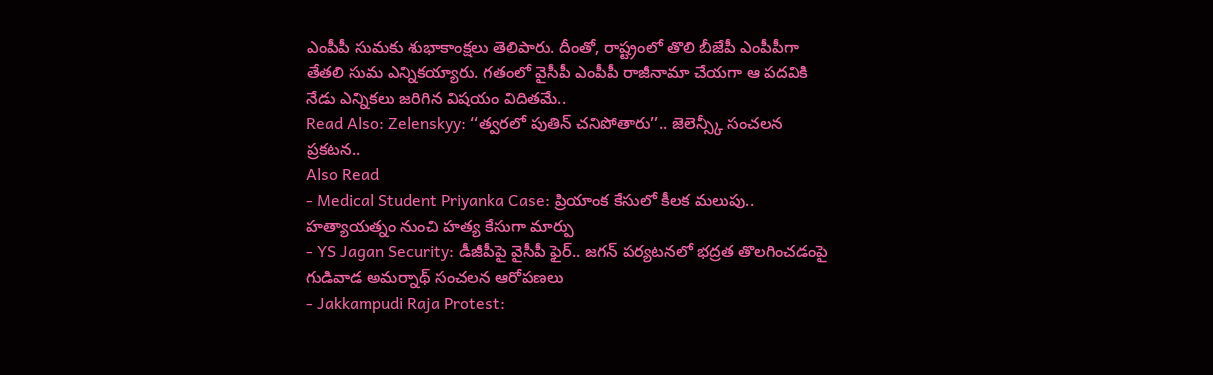ఎంపీపీ సుమకు శుభాకాంక్షలు తెలిపారు. దీంతో, రాష్ట్రంలో తొలి బీజేపీ ఎంపీపీగా తేతలి సుమ ఎన్నికయ్యారు. గతంలో వైసీపీ ఎంపీపీ రాజీనామా చేయగా ఆ పదవికి నేడు ఎన్నికలు జరిగిన విషయం విదితమే..
Read Also: Zelenskyy: ‘‘త్వరలో పుతిన్ చనిపోతారు’’.. జెలెన్స్కీ సంచలన ప్రకటన..
Also Read
- Medical Student Priyanka Case: ప్రియాంక కేసులో కీలక మలుపు.. హత్యాయత్నం నుంచి హత్య కేసుగా మార్పు
- YS Jagan Security: డీజీపీపై వైసీపీ ఫైర్.. జగన్ పర్యటనలో భద్రత తొలగించడంపై గుడివాడ అమర్నాథ్ సంచలన ఆరోపణలు
- Jakkampudi Raja Protest: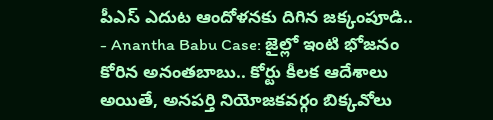పీఎస్ ఎదుట ఆందోళనకు దిగిన జక్కంపూడి..
- Anantha Babu Case: జైల్లో ఇంటి భోజనం కోరిన అనంతబాబు.. కోర్టు కీలక ఆదేశాలు
అయితే, అనపర్తి నియోజకవర్గం బిక్కవోలు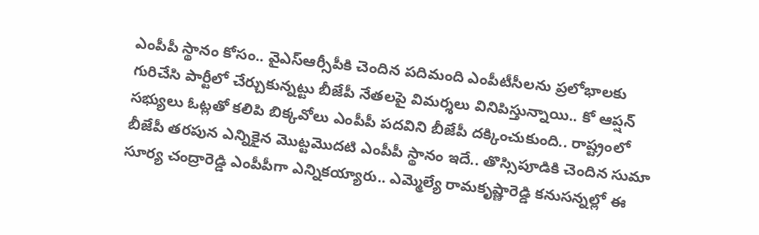ఎంపీపీ స్థానం కోసం.. వైఎస్ఆర్సీపీకి చెందిన పదిమంది ఎంపీటీసీలను ప్రలోభాలకు గురిచేసి పార్టీలో చేర్చుకున్నట్టు బీజేపీ నేతలపై విమర్శలు వినిపిస్తున్నాయి.. కో ఆప్షన్ సభ్యులు ఓట్లతో కలిపి బిక్కవోలు ఎంపీపీ పదవిని బీజేపీ దక్కించుకుంది.. రాష్ట్రంలో బీజేపీ తరపున ఎన్నికైన మొట్టమొదటి ఎంపీపీ స్థానం ఇదే.. తొస్సిపూడికి చెందిన సుమా సూర్య చంద్రారెడ్డి ఎంపీపీగా ఎన్నికయ్యారు.. ఎమ్మెల్యే రామకృష్ణారెడ్డి కనుసన్నల్లో ఈ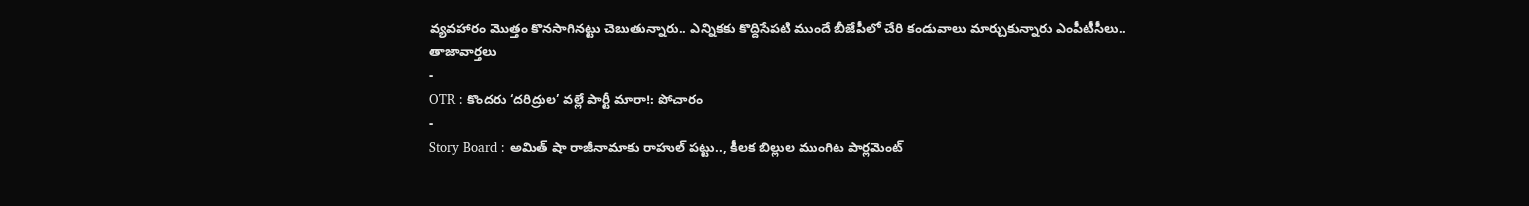వ్యవహారం మొత్తం కొనసాగినట్టు చెబుతున్నారు.. ఎన్నికకు కొద్దిసేపటి ముందే బీజేపీలో చేరి కండువాలు మార్చుకున్నారు ఎంపీటీసీలు..
తాజావార్తలు
-
OTR : కొందరు ‘దరిద్రుల’ వల్లే పార్టీ మారా!: పోచారం
-
Story Board : అమిత్ షా రాజీనామాకు రాహుల్ పట్టు.., కీలక బిల్లుల ముంగిట పార్లమెంట్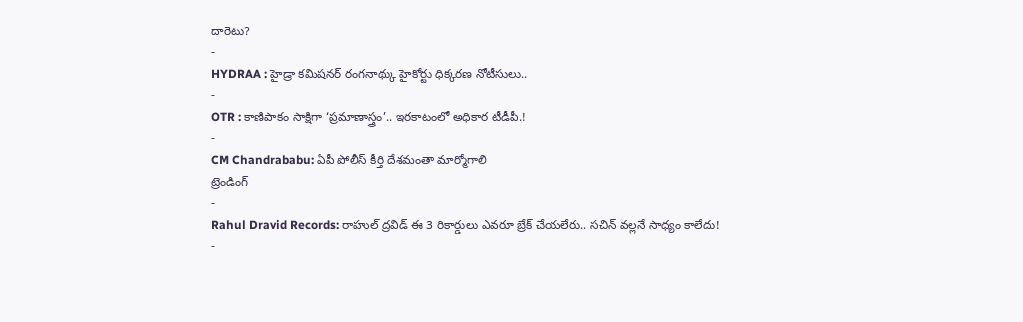దారెటు?
-
HYDRAA : హైడ్రా కమిషనర్ రంగనాథ్కు హైకోర్టు ధిక్కరణ నోటీసులు..
-
OTR : కాణిపాకం సాక్షిగా ‘ప్రమాణాస్త్రం’.. ఇరకాటంలో అధికార టీడీపీ.!
-
CM Chandrababu: ఏపీ పోలీస్ కీర్తి దేశమంతా మార్మోగాలి
ట్రెండింగ్
-
Rahul Dravid Records: రాహుల్ ద్రవిడ్ ఈ 3 రికార్డులు ఎవరూ బ్రేక్ చేయలేరు.. సచిన్ వల్లనే సాధ్యం కాలేదు!
-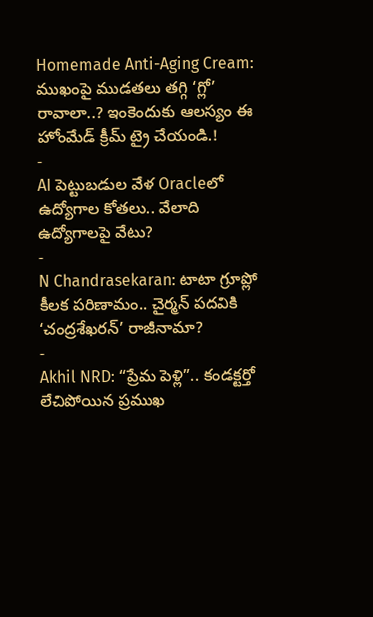Homemade Anti-Aging Cream: ముఖంపై ముడతలు తగ్గి ‘గ్లో’ రావాలా..? ఇంకెందుకు ఆలస్యం ఈ హోంమేడ్ క్రీమ్ ట్రై చేయండి.!
-
AI పెట్టుబడుల వేళ Oracleలో ఉద్యోగాల కోతలు.. వేలాది ఉద్యోగాలపై వేటు?
-
N Chandrasekaran: టాటా గ్రూప్లో కీలక పరిణామం.. చైర్మన్ పదవికి ‘చంద్రశేఖరన్’ రాజీనామా?
-
Akhil NRD: “ప్రేమ పెళ్లి”.. కండక్టర్తో లేచిపోయిన ప్రముఖ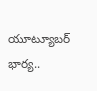యూట్యూబర్ భార్య..